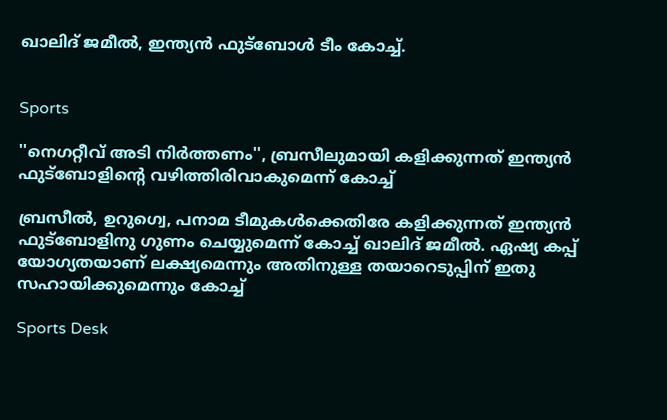ഖാലിദ് ജമീൽ, ഇന്ത്യൻ ഫുട്ബോൾ ടീം കോച്ച്.


Sports

''നെഗറ്റീവ് അടി നിർത്തണം'', ബ്രസീലുമായി കളിക്കുന്നത് ഇന്ത്യൻ ഫുട്ബോളിന്‍റെ വഴിത്തിരിവാകുമെന്ന് കോച്ച്

ബ്രസീൽ, ഉറുഗ്വെ, പനാമ ടീമുകൾക്കെതിരേ കളിക്കുന്നത് ഇന്ത്യൻ ഫുട്ബോളിനു ഗുണം ചെയ്യുമെന്ന് കോച്ച് ഖാലിദ് ജമീൽ. ഏഷ്യ കപ്പ് യോഗ്യതയാണ് ലക്ഷ്യമെന്നും അതിനുള്ള തയാറെടുപ്പിന് ഇതു സഹായിക്കുമെന്നും കോച്ച്

Sports Desk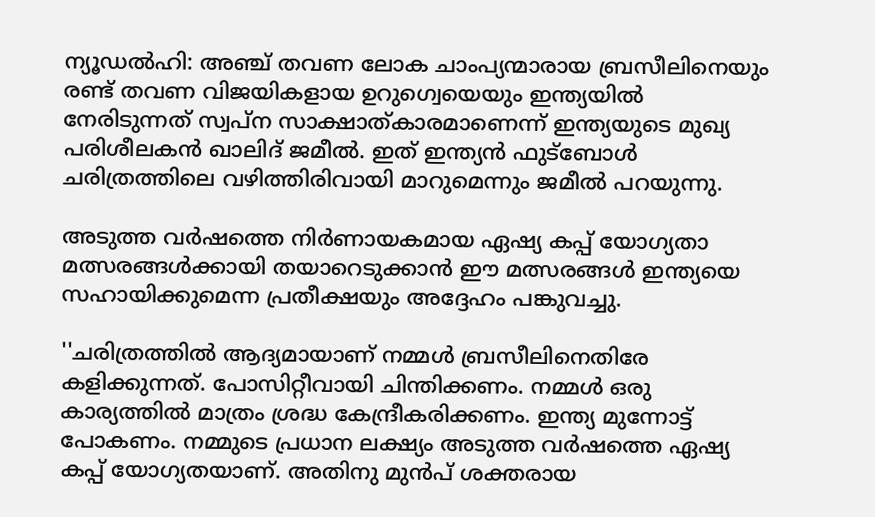ന്യൂഡൽഹി: അഞ്ച് തവണ ലോക ചാംപ്യന്മാരായ ബ്രസീലിനെയും രണ്ട് തവണ വിജയികളായ ഉറുഗ്വെയെയും ഇന്ത്യയിൽ നേരിടുന്നത് സ്വപ്ന സാക്ഷാത്കാരമാണെന്ന് ഇന്ത്യയുടെ മുഖ്യ പരിശീലകൻ ഖാലിദ് ജമീൽ. ഇത് ഇന്ത്യൻ ഫുട്ബോൾ ചരിത്രത്തിലെ വഴിത്തിരിവായി മാറുമെന്നും ജമീൽ പറയുന്നു.

അടുത്ത വർഷത്തെ നിർണായകമായ ഏഷ്യ കപ്പ് യോഗ്യതാ മത്സരങ്ങൾക്കായി തയാറെടുക്കാൻ ഈ മത്സരങ്ങൾ ഇന്ത്യയെ സഹായിക്കുമെന്ന പ്രതീക്ഷയും അദ്ദേഹം പങ്കുവച്ചു.

''ചരിത്രത്തിൽ ആദ്യമായാണ് നമ്മൾ ബ്രസീലിനെതിരേ കളിക്കുന്നത്. പോസിറ്റീവായി ചിന്തിക്കണം. നമ്മൾ ഒരു കാര്യത്തിൽ മാത്രം ശ്രദ്ധ കേന്ദ്രീകരിക്കണം. ഇന്ത്യ മുന്നോട്ട് പോകണം. നമ്മുടെ പ്രധാന ലക്ഷ്യം അടുത്ത വർഷത്തെ ഏഷ്യ കപ്പ് യോഗ്യതയാണ്. അതിനു മുൻപ് ശക്തരായ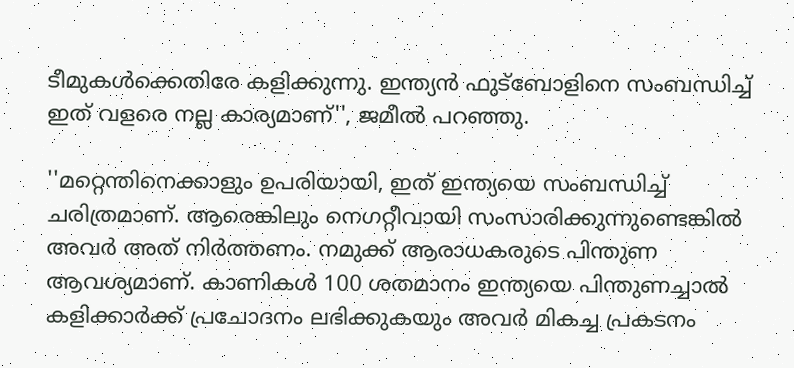ടീമുകൾക്കെതിരേ കളിക്കുന്നു. ഇന്ത്യൻ ഫുട്ബോളിനെ സംബന്ധിച്ച് ഇത് വളരെ നല്ല കാര്യമാണ്'', ജമീൽ പറഞ്ഞു.

''മറ്റെന്തിനെക്കാളും ഉപരിയായി, ഇത് ഇന്ത്യയെ സംബന്ധിച്ച് ചരിത്രമാണ്. ആരെങ്കിലും നെഗറ്റീവായി സംസാരിക്കുന്നുണ്ടെങ്കിൽ അവർ അത് നിർത്തണം. നമുക്ക് ആരാധകരുടെ പിന്തുണ ആവശ്യമാണ്. കാണികൾ 100 ശതമാനം ഇന്ത്യയെ പിന്തുണച്ചാൽ കളിക്കാർക്ക് പ്രചോദനം ലഭിക്കുകയും അവർ മികച്ച പ്രകടനം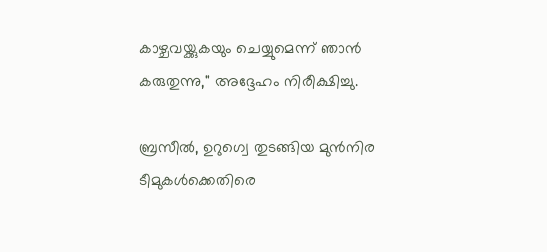കാഴ്ചവയ്ക്കുകയും ചെയ്യുമെന്ന് ഞാൻ കരുതുന്നു,'' അദ്ദേഹം നിരീക്ഷിച്ചു.

ബ്രസീൽ, ഉറുഗ്വെ തുടങ്ങിയ മുൻനിര ടീമുകൾക്കെതിരെ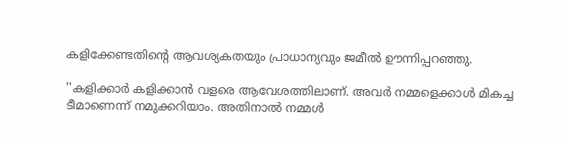കളിക്കേണ്ടതിന്‍റെ ആവശ്യകതയും പ്രാധാന്യവും ജമീൽ ഊന്നിപ്പറഞ്ഞു.

''കളിക്കാർ കളിക്കാൻ വളരെ ആവേശത്തിലാണ്. അവർ നമ്മളെക്കാൾ മികച്ച ടീമാണെന്ന് നമുക്കറിയാം. അതിനാൽ നമ്മൾ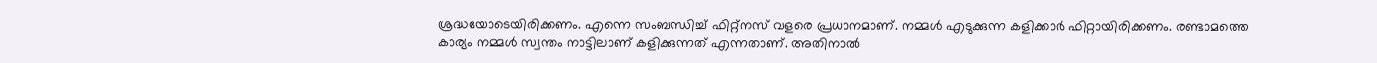ശ്രദ്ധയോടെയിരിക്കണം. എന്നെ സംബന്ധിച്ച് ഫിറ്റ്‌നസ് വളരെ പ്രധാനമാണ്. നമ്മൾ എടുക്കുന്ന കളിക്കാർ ഫിറ്റായിരിക്കണം. രണ്ടാമത്തെ കാര്യം നമ്മൾ സ്വന്തം നാട്ടിലാണ് കളിക്കുന്നത് എന്നതാണ്. അതിനാൽ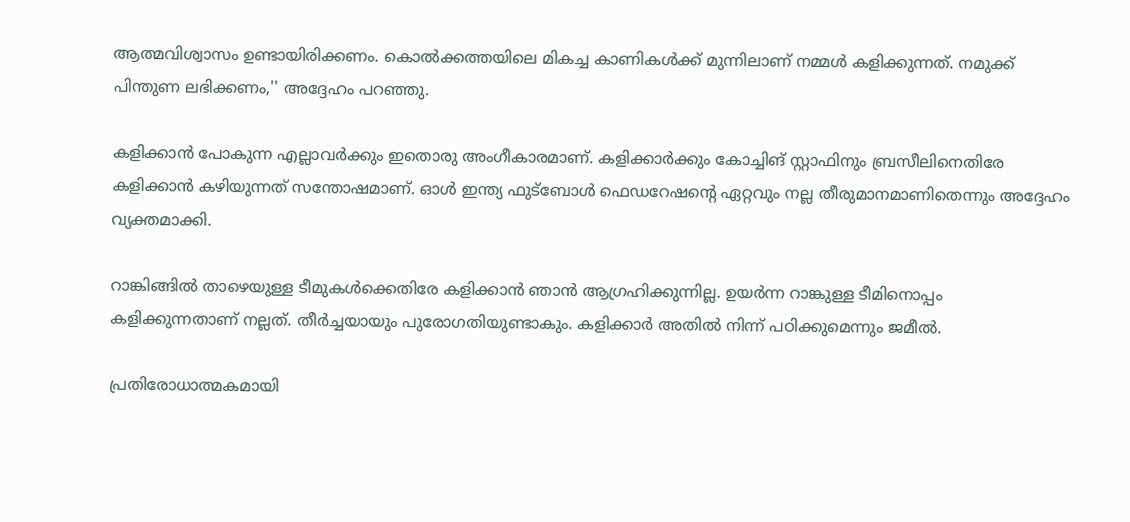ആത്മവിശ്വാസം ഉണ്ടായിരിക്കണം. കൊൽക്കത്തയിലെ മികച്ച കാണികൾക്ക് മുന്നിലാണ് നമ്മൾ കളിക്കുന്നത്. നമുക്ക് പിന്തുണ ലഭിക്കണം,'' അദ്ദേഹം പറഞ്ഞു.

കളിക്കാൻ പോകുന്ന എല്ലാവർക്കും ഇതൊരു അംഗീകാരമാണ്. കളിക്കാർക്കും കോച്ചിങ് സ്റ്റാഫിനും ബ്രസീലിനെതിരേ കളിക്കാൻ കഴിയുന്നത് സന്തോഷമാണ്. ഓൾ ഇന്ത്യ ഫുട്ബോൾ ഫെഡറേഷന്‍റെ ഏറ്റവും നല്ല തീരുമാനമാണിതെന്നും അദ്ദേഹം വ്യക്തമാക്കി.

റാങ്കിങ്ങിൽ താഴെയുള്ള ടീമുകൾക്കെതിരേ കളിക്കാൻ ഞാൻ ആഗ്രഹിക്കുന്നില്ല. ഉയർന്ന റാങ്കുള്ള ടീമിനൊപ്പം കളിക്കുന്നതാണ് നല്ലത്. തീർച്ചയായും പുരോഗതിയുണ്ടാകും. കളിക്കാർ അതിൽ നിന്ന് പഠിക്കുമെന്നും ജമീൽ.

പ്രതിരോധാത്മകമായി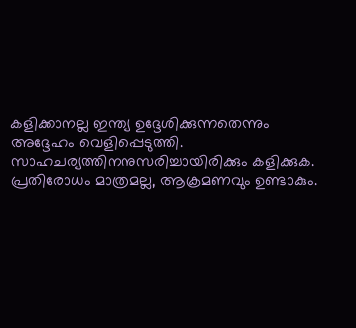കളിക്കാനല്ല ഇന്ത്യ ഉദ്ദേശിക്കുന്നതെന്നും അദ്ദേഹം വെളിപ്പെടുത്തി. സാഹചര്യത്തിനനുസരിച്ചായിരിക്കും കളിക്കുക. പ്രതിരോധം മാത്രമല്ല, ആക്രമണവും ഉണ്ടാകും.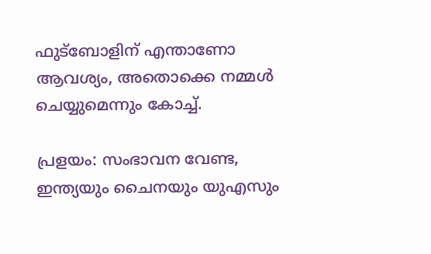ഫുട്ബോളിന് എന്താണോ ആവശ്യം, അതൊക്കെ നമ്മൾ ചെയ്യുമെന്നും കോച്ച്.

പ്രളയം: സംഭാവന വേണ്ട, ഇന്ത്യയും ചൈനയും യുഎസും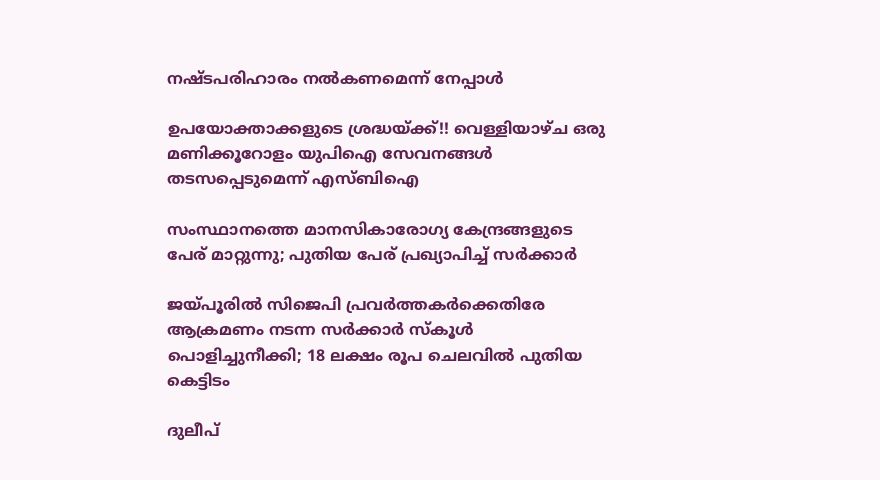നഷ്ടപരിഹാരം നൽകണമെന്ന് നേപ്പാൾ

ഉപയോക്താക്കളുടെ ശ്രദ്ധയ്ക്ക്!! വെള്ളിയാഴ്ച ഒരു മണിക്കൂറോളം യുപിഐ സേവനങ്ങൾ തടസപ്പെടുമെന്ന് എസ്ബിഐ

സംസ്ഥാനത്തെ മാനസികാരോഗ്യ കേന്ദ്രങ്ങളുടെ പേര് മാറ്റുന്നു; പുതിയ പേര് പ്രഖ്യാപിച്ച് സർക്കാർ

ജയ്പൂരിൽ സിജെപി പ്രവർത്തകർക്കെതിരേ ആക്രമണം നടന്ന സർക്കാർ സ്കൂൾ പൊളിച്ചുനീക്കി; 18 ലക്ഷം രൂപ ചെലവിൽ പുതിയ കെട്ടിടം

ദുലീപ്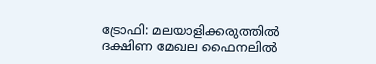ട്രോഫി: മലയാളിക്കരുത്തിൽ ദക്ഷിണ മേഖല ഫൈനലിൽ